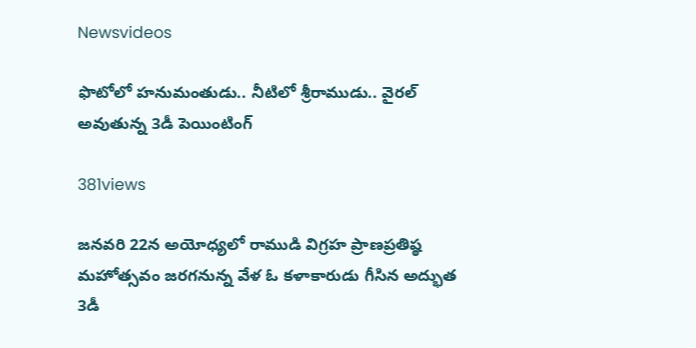Newsvideos

ఫొటోలో హనుమంతుడు.. నీటిలో శ్రీరాముడు.. వైరల్‌ అవుతున్న 3డీ పెయింటింగ్‌

381views

జనవరి 22న అయోధ్యలో రాముడి విగ్రహ ప్రాణప్రతిష్ఠ మహోత్సవం జరగనున్న వేళ ఓ కళాకారుడు గీసిన అద్భుత 3డీ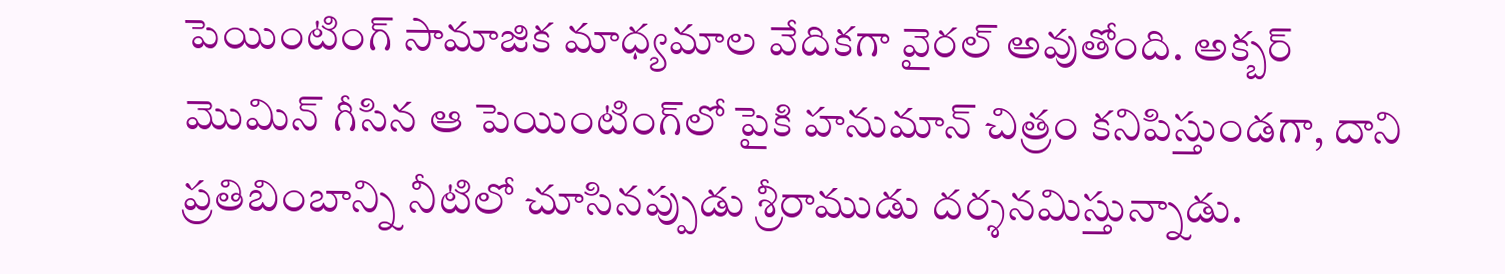పెయింటింగ్‌ సామాజిక మాధ్యమాల వేదికగా వైరల్‌ అవుతోంది. అక్బర్‌ మొమిన్‌ గీసిన ఆ పెయింటింగ్‌లో పైకి హనుమాన్‌ చిత్రం కనిపిస్తుండగా, దాని ప్రతిబింబాన్ని నీటిలో చూసినప్పుడు శ్రీరాముడు దర్శనమిస్తున్నాడు.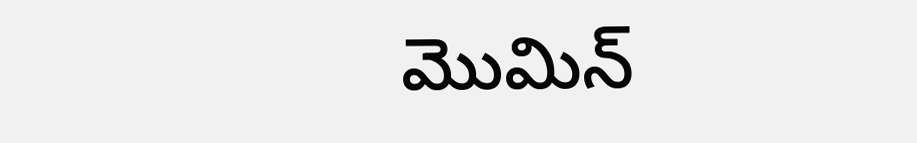మొమిన్‌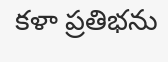కళా ప్రతిభను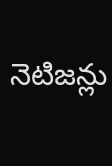నెటిజన్లు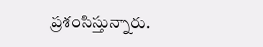ప్రశంసిస్తున్నారు.